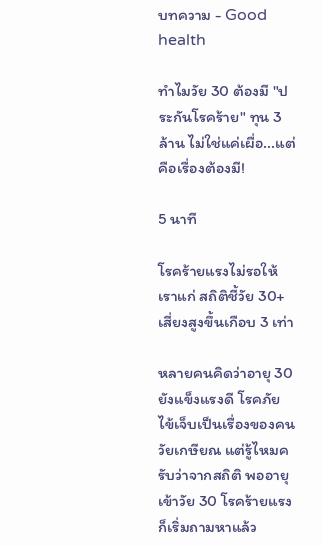บทความ - Good health

ทำไมวัย 30 ต้องมี "ประกันโรคร้าย" ทุน 3 ล้าน ไม่ใช่แค่เผื่อ...แต่คือเรื่องต้องมี!

5 นาที

โรคร้ายแรงไม่รอให้เราแก่ สถิติชี้วัย 30+ เสี่ยงสูงขึ้นเกือบ 3 เท่า

หลายคนคิดว่าอายุ 30 ยังแข็งแรงดี โรคภัยไข้เจ็บเป็นเรื่องของคนวัยเกษียณ แต่รู้ไหมครับว่าจากสถิติ พออายุเข้าวัย 30 โรคร้ายแรงก็เริ่มถามหาแล้ว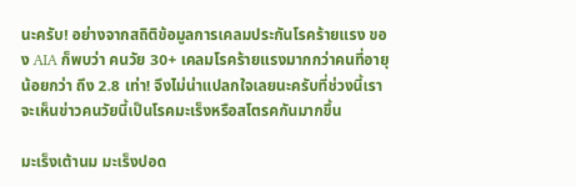นะครับ! อย่างจากสถิติข้อมูลการเคลมประกันโรคร้ายแรง ของ AIA ก็พบว่า คนวัย 30+ เคลมโรคร้ายแรงมากกว่าคนที่อายุน้อยกว่า ถึง 2.8 เท่า! จึงไม่น่าแปลกใจเลยนะครับที่ช่วงนี้เราจะเห็นข่าวคนวัยนี้เป็นโรคมะเร็งหรือสโตรคกันมากขึ้น

มะเร็งเต้านม มะเร็งปอด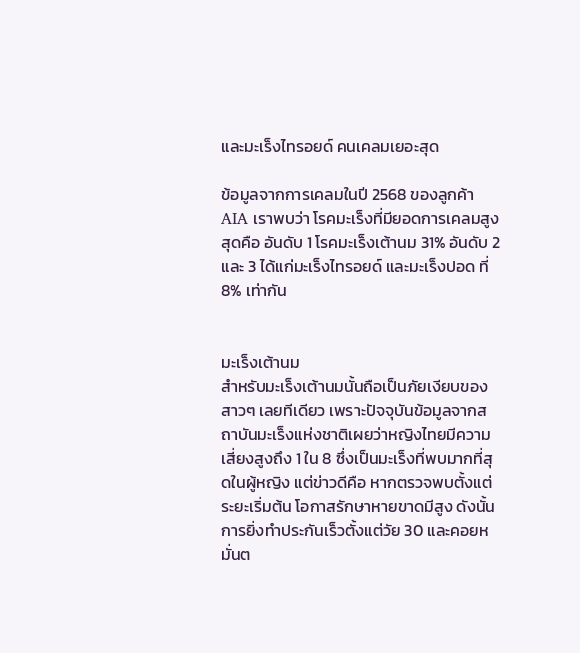และมะเร็งไทรอยด์ คนเคลมเยอะสุด

ข้อมูลจากการเคลมในปี 2568 ของลูกค้า AIA เราพบว่า โรคมะเร็งที่มียอดการเคลมสูงสุดคือ อันดับ 1 โรคมะเร็งเต้านม 31% อันดับ 2 และ 3 ได้แก่มะเร็งไทรอยด์ และมะเร็งปอด ที่ 8% เท่ากัน


มะเร็งเต้านม
สำหรับมะเร็งเต้านมนั้นถือเป็นภัยเงียบของสาวๆ เลยทีเดียว เพราะปัจจุบันข้อมูลจากสถาบันมะเร็งแห่งชาติเผยว่าหญิงไทยมีความเสี่ยงสูงถึง 1 ใน 8 ซึ่งเป็นมะเร็งที่พบมากที่สุดในผู้หญิง แต่ข่าวดีคือ หากตรวจพบตั้งแต่ระยะเริ่มต้น โอกาสรักษาหายขาดมีสูง ดังนั้นการยิ่งทำประกันเร็วตั้งแต่วัย 30 และคอยหมั่นต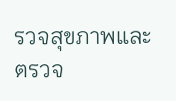รวจสุขภาพและตรวจ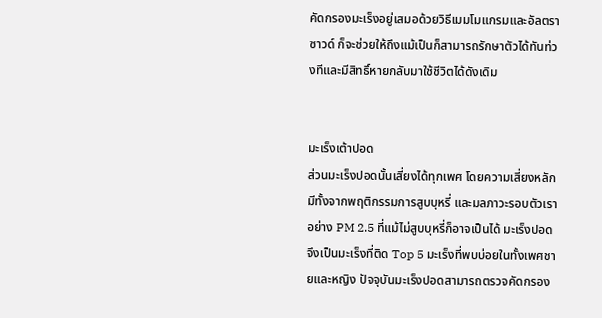คัดกรองมะเร็งอยู่เสมอด้วยวิธีเมมโมแกรมและอัลตราซาวด์ ก็จะช่วยให้ถึงแม้เป็นก็สามารถรักษาตัวได้ทันท่วงทีและมีสิทธิ์หายกลับมาใช้ชีวิตได้ดังเดิม


มะเร็งเต้าปอด
ส่วนมะเร็งปอดนั้นเสี่ยงได้ทุกเพศ โดยความเสี่ยงหลักมีทั้งจากพฤติกรรมการสูบบุหรี่ และมลภาวะรอบตัวเราอย่าง PM 2.5 ที่แม้ไม่สูบบุหรี่ก็อาจเป็นได้ มะเร็งปอดจึงเป็นมะเร็งที่ติด Top 5 มะเร็งที่พบบ่อยในทั้งเพศชายและหญิง ปัจจุบันมะเร็งปอดสามารถตรวจคัดกรอง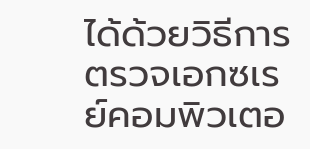ได้ด้วยวิธีการตรวจเอกซเรย์คอมพิวเตอ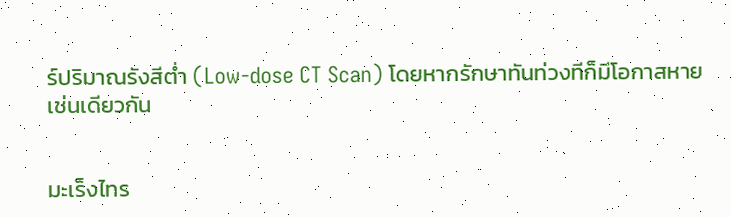ร์ปริมาณรังสีต่ำ (Low-dose CT Scan) โดยหากรักษาทันท่วงทีก็มีโอกาสหายเช่นเดียวกัน


มะเร็งไทร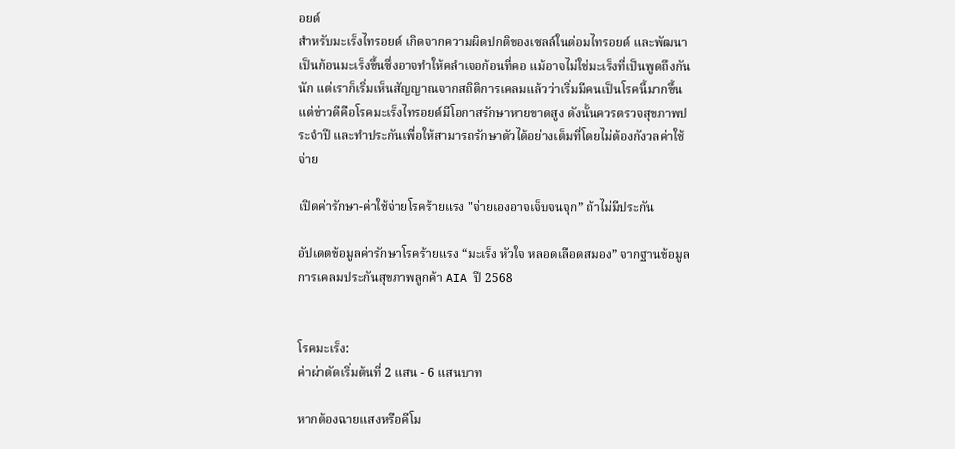อยด์
สำหรับมะเร็งไทรอยด์ เกิดจากความผิดปกติของเซลล์ในต่อมไทรอยด์ และพัฒนาเป็นก้อนมะเร็งขึ้นซึ่งอาจทำให้คลำเจอก้อนที่คอ แม้อาจไม่ใช่มะเร็งที่เป็นพูดถึงกันนัก แต่เราก็เริ่มเห็นสัญญาณจากสถิติการเคลมแล้วว่าเริ่มมีคนเป็นโรคนี้มากขึ้น แต่ข่าวดีคือโรคมะเร็งไทรอยด์มีโอกาสรักษาหายขาดสูง ดังนั้นควรตรวจสุขภาพประจำปี และทำประกันเพื่อให้สามารถรักษาตัวได้อย่างเต็มที่โดยไม่ต้องกังวลค่าใช้จ่าย

เปิดค่ารักษา-ค่าใช้จ่ายโรคร้ายแรง "จ่ายเองอาจเจ็บจนจุก” ถ้าไม่มีประกัน

อัปเดตข้อมูลค่ารักษาโรคร้ายแรง “มะเร็ง หัวใจ หลอดเลือดสมอง” จากฐานข้อมูลการเคลมประกันสุขภาพลูกค้า AIA ปี 2568


โรคมะเร็ง:
ค่าผ่าตัดเริ่มต้นที่ 2 แสน - 6 แสนบาท

หากต้องฉายแสงหรือคีโม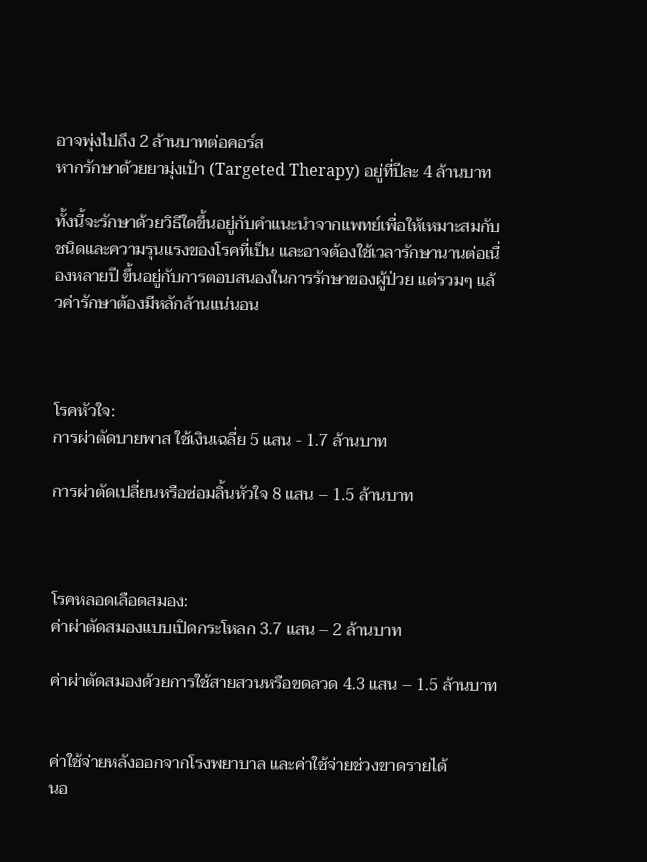อาจพุ่งไปถึง 2 ล้านบาทต่อคอร์ส
หากรักษาด้วยยามุ่งเป้า (Targeted Therapy) อยู่ที่ปีละ 4 ล้านบาท

ทั้งนี้จะรักษาด้วยวิธีใดขึ้นอยู่กับคำแนะนำจากแพทย์เพื่อให้เหมาะสมกับชนิดและความรุนแรงของโรคที่เป็น และอาจต้องใช้เวลารักษานานต่อเนื่องหลายปี ขึ้นอยู่กับการตอบสนองในการรักษาของผู้ป่วย แต่รวมๆ แล้วค่ารักษาต้องมีหลักล้านแน่นอน



โรคหัวใจ:
การผ่าตัดบายพาส ใช้เงินเฉลี่ย 5 แสน - 1.7 ล้านบาท

การผ่าตัดเปลี่ยนหรือซ่อมลิ้นหัวใจ 8 แสน – 1.5 ล้านบาท



โรคหลอดเลือดสมอง:
ค่าผ่าตัดสมองแบบเปิดกระโหลก 3.7 แสน – 2 ล้านบาท

ค่าผ่าตัดสมองด้วยการใช้สายสวนหรือขดลวด 4.3 แสน – 1.5 ล้านบาท


ค่าใช้จ่ายหลังออกจากโรงพยาบาล และค่าใช้จ่ายช่วงขาดรายได้
นอ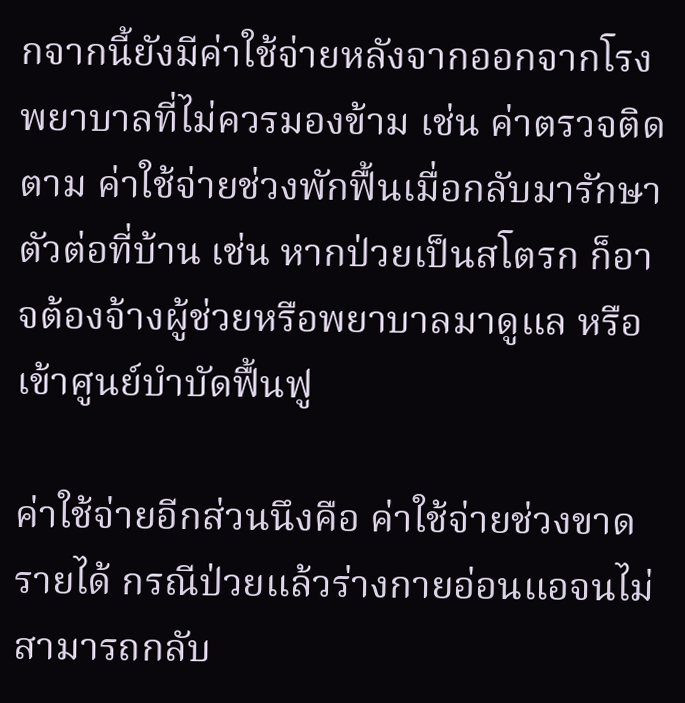กจากนี้ยังมีค่าใช้จ่ายหลังจากออกจากโรงพยาบาลที่ไม่ควรมองข้าม เช่น ค่าตรวจติดตาม ค่าใช้จ่ายช่วงพักฟื้นเมื่อกลับมารักษาตัวต่อที่บ้าน เช่น หากป่วยเป็นสโตรก ก็อาจต้องจ้างผู้ช่วยหรือพยาบาลมาดูแล หรือเข้าศูนย์บำบัดฟื้นฟู

ค่าใช้จ่ายอีกส่วนนึงคือ ค่าใช้จ่ายช่วงขาดรายได้ กรณีป่วยแล้วร่างกายอ่อนแอจนไม่สามารถกลับ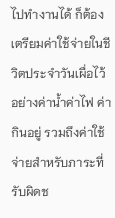ไปทำงานได้ ก็ต้องเตรียมค่าใช้จ่ายในชีวิตประจำวันเผื่อไว้ อย่างค่าน้ำค่าไฟ ค่ากินอยู่ รวมถึงค่าใช้จ่ายสำหรับภาระที่รับผิดช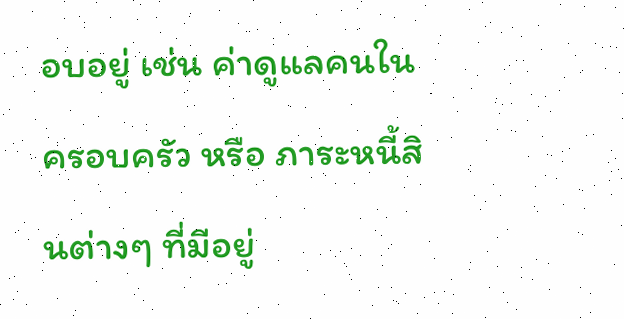อบอยู่ เช่น ค่าดูแลคนในครอบครัว หรือ ภาระหนี้สินต่างๆ ที่มีอยู่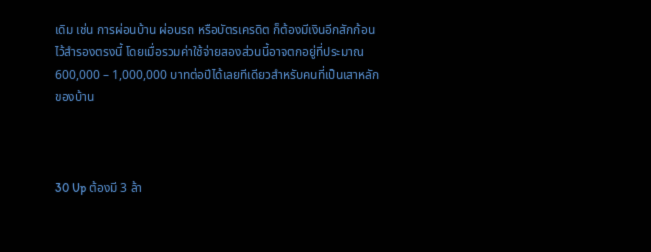เดิม เช่น การผ่อนบ้าน ผ่อนรถ หรือบัตรเครดิต ก็ต้องมีเงินอีกสักก้อนไว้สำรองตรงนี้ โดยเมื่อรวมค่าใช้จ่ายสองส่วนนี้อาจตกอยู่ที่ประมาณ 600,000 – 1,000,000 บาทต่อปีได้เลยทีเดียวสำหรับคนที่เป็นเสาหลักของบ้าน



30 Up ต้องมี 3 ล้า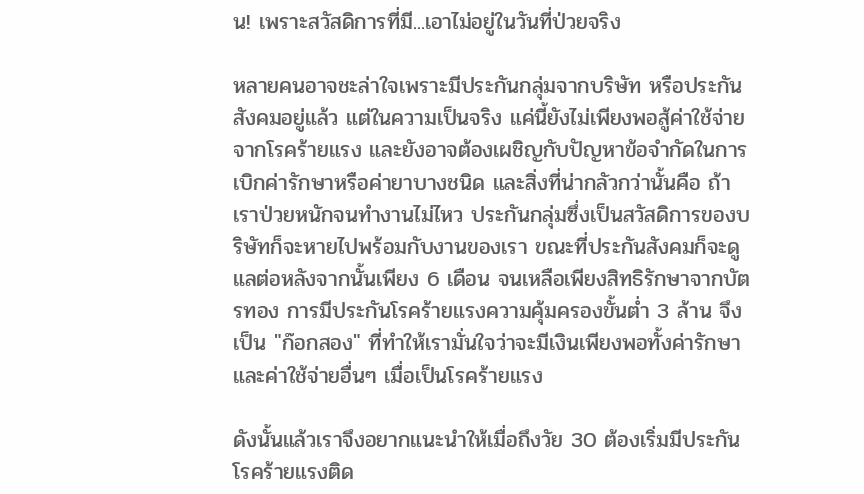น! เพราะสวัสดิการที่มี...เอาไม่อยู่ในวันที่ป่วยจริง

หลายคนอาจชะล่าใจเพราะมีประกันกลุ่มจากบริษัท หรือประกันสังคมอยู่แล้ว แต่ในความเป็นจริง แค่นี้ยังไม่เพียงพอสู้ค่าใช้จ่ายจากโรคร้ายแรง และยังอาจต้องเผชิญกับปัญหาข้อจำกัดในการเบิกค่ารักษาหรือค่ายาบางชนิด และสิ่งที่น่ากลัวกว่านั้นคือ ถ้าเราป่วยหนักจนทำงานไม่ไหว ประกันกลุ่มซึ่งเป็นสวัสดิการของบริษัทก็จะหายไปพร้อมกับงานของเรา ขณะที่ประกันสังคมก็จะดูแลต่อหลังจากนั้นเพียง 6 เดือน จนเหลือเพียงสิทธิรักษาจากบัตรทอง การมีประกันโรคร้ายแรงความคุ้มครองขั้นต่ำ 3 ล้าน จึงเป็น "ก๊อกสอง" ที่ทำให้เรามั่นใจว่าจะมีเงินเพียงพอทั้งค่ารักษาและค่าใช้จ่ายอื่นๆ เมื่อเป็นโรคร้ายแรง

ดังนั้นแล้วเราจึงอยากแนะนำให้เมื่อถึงวัย 30 ต้องเริ่มมีประกันโรคร้ายแรงติด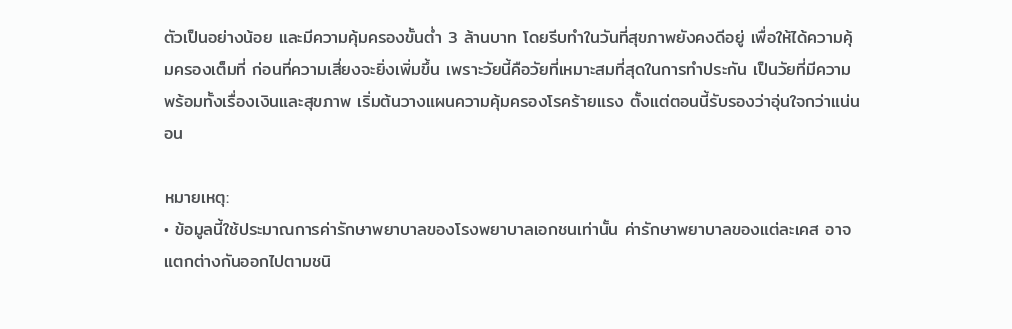ตัวเป็นอย่างน้อย และมีความคุ้มครองขั้นต่ำ 3 ล้านบาท โดยรีบทำในวันที่สุขภาพยังคงดีอยู่ เพื่อให้ได้ความคุ้มครองเต็มที่ ก่อนที่ความเสี่ยงจะยิ่งเพิ่มขึ้น เพราะวัยนี้คือวัยที่เหมาะสมที่สุดในการทำประกัน เป็นวัยที่มีความพร้อมทั้งเรื่องเงินและสุขภาพ เริ่มต้นวางแผนความคุ้มครองโรคร้ายแรง ตั้งแต่ตอนนี้รับรองว่าอุ่นใจกว่าแน่นอน

หมายเหตุ:
• ข้อมูลนี้ใช้ประมาณการค่ารักษาพยาบาลของโรงพยาบาลเอกชนเท่านั้น ค่ารักษาพยาบาลของแต่ละเคส อาจแตกต่างกันออกไปตามชนิ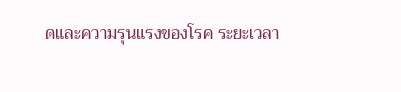ดและความรุนแรงของโรค ระยะเวลา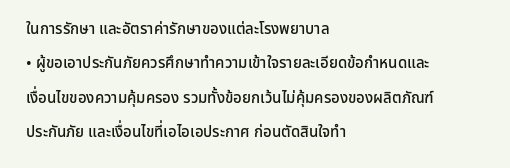ในการรักษา และอัตราค่ารักษาของแต่ละโรงพยาบาล
• ผู้ขอเอาประกันภัยควรศึกษาทำความเข้าใจรายละเอียดข้อกำหนดและเงื่อนไขของความคุ้มครอง รวมทั้งข้อยกเว้นไม่คุ้มครองของผลิตภัณฑ์ประกันภัย และเงื่อนไขที่เอไอเอประกาศ ก่อนตัดสินใจทำ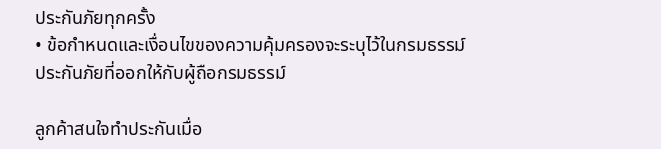ประกันภัยทุกครั้ง
• ข้อกำหนดและเงื่อนไขของความคุ้มครองจะระบุไว้ในกรมธรรม์ประกันภัยที่ออกให้กับผู้ถือกรมธรรม์

ลูกค้าสนใจทำประกันเมื่อ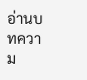อ่านบทความ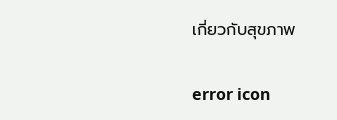เกี่ยวกับสุขภาพ

error icon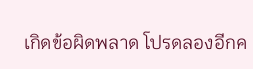เกิดข้อผิดพลาด โปรดลองอีกค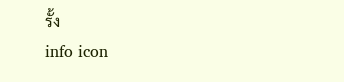รั้ง
info icon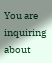You are inquiring about